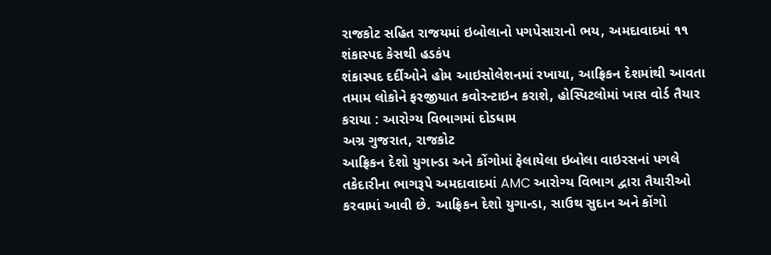રાજકોટ સહિત રાજયમાં ઇબોલાનો પગપેસારાનો ભય, અમદાવાદમાં ૧૧ શંકાસ્પદ કેસથી હડકંપ
શંકાસ્પદ દર્દીઓને હોમ આઇસોલેશનમાં રખાયા, આફ્રિકન દેશમાંથી આવતા તમામ લોકોને ફરજીયાત કવોરન્ટાઇન કરાશે, હોસ્પિટલોમાં ખાસ વોર્ડ તૈયાર કરાયા : આરોગ્ય વિભાગમાં દોડધામ
અગ્ર ગુજરાત, રાજકોટ
આફ્રિકન દેશો યુગાન્ડા અને કોંગોમાં ફેલાયેલા ઇબોલા વાઇરસનાં પગલે તકેદારીના ભાગરૂપે અમદાવાદમાં AMC આરોગ્ય વિભાગ દ્વારા તૈયારીઓ કરવામાં આવી છે. આફ્રિકન દેશો યુગાન્ડા, સાઉથ સુદાન અને કોંગો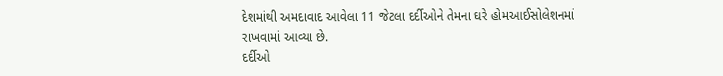દેશમાંથી અમદાવાદ આવેલા 11 જેટલા દર્દીઓને તેમના ઘરે હોમઆઈસોલેશનમાં રાખવામાં આવ્યા છે.
દર્દીઓ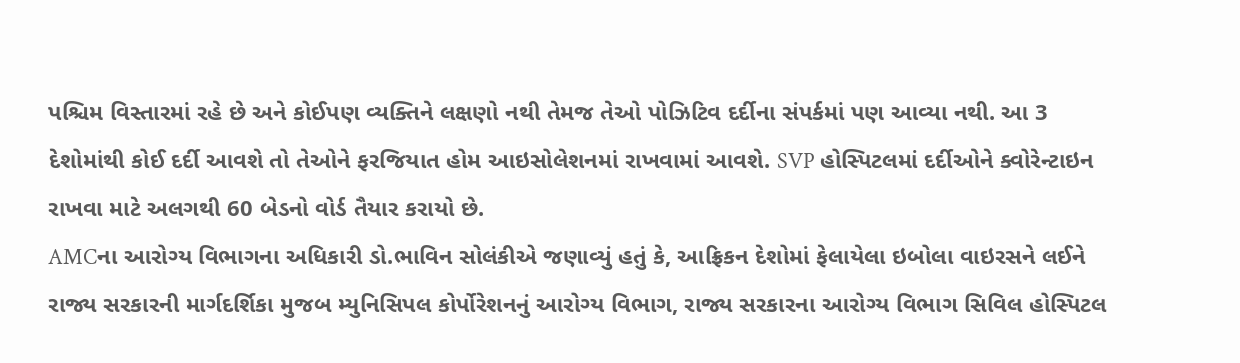પશ્ચિમ વિસ્તારમાં રહે છે અને કોઈપણ વ્યક્તિને લક્ષણો નથી તેમજ તેઓ પોઝિટિવ દર્દીના સંપર્કમાં પણ આવ્યા નથી. આ 3 દેશોમાંથી કોઈ દર્દી આવશે તો તેઓને ફરજિયાત હોમ આઇસોલેશનમાં રાખવામાં આવશે. SVP હોસ્પિટલમાં દર્દીઓને ક્વોરેન્ટાઇન રાખવા માટે અલગથી 60 બેડનો વોર્ડ તૈયાર કરાયો છે.
AMCના આરોગ્ય વિભાગના અધિકારી ડો.ભાવિન સોલંકીએ જણાવ્યું હતું કે, આફ્રિકન દેશોમાં ફેલાયેલા ઇબોલા વાઇરસને લઈને રાજ્ય સરકારની માર્ગદર્શિકા મુજબ મ્યુનિસિપલ કોર્પોરેશનનું આરોગ્ય વિભાગ, રાજ્ય સરકારના આરોગ્ય વિભાગ સિવિલ હોસ્પિટલ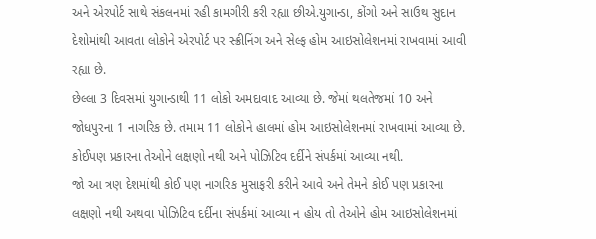અને એરપોર્ટ સાથે સંકલનમાં રહી કામગીરી કરી રહ્યા છીએ.યુગાન્ડા, કોંગો અને સાઉથ સુદાન દેશોમાંથી આવતા લોકોને એરપોર્ટ પર સ્ક્રીનિંગ અને સેલ્ફ હોમ આઇસોલેશનમાં રાખવામાં આવી રહ્યા છે.
છેલ્લા 3 દિવસમાં યુગાન્ડાથી 11 લોકો અમદાવાદ આવ્યા છે. જેમાં થલતેજમાં 10 અને જોધપુરના 1 નાગરિક છે. તમામ 11 લોકોને હાલમાં હોમ આઇસોલેશનમાં રાખવામાં આવ્યા છે. કોઈપણ પ્રકારના તેઓને લક્ષણો નથી અને પોઝિટિવ દર્દીને સંપર્કમાં આવ્યા નથી.
જો આ ત્રણ દેશમાંથી કોઈ પણ નાગરિક મુસાફરી કરીને આવે અને તેમને કોઈ પણ પ્રકારના લક્ષણો નથી અથવા પોઝિટિવ દર્દીના સંપર્કમાં આવ્યા ન હોય તો તેઓને હોમ આઇસોલેશનમાં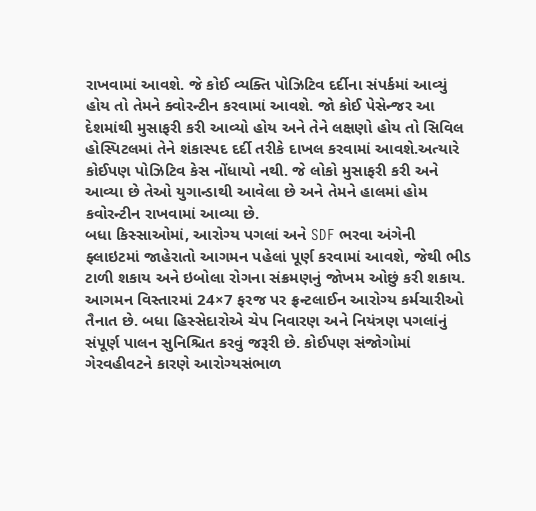રાખવામાં આવશે. જે કોઈ વ્યક્તિ પોઝિટિવ દર્દીના સંપર્કમાં આવ્યું હોય તો તેમને ક્વોરન્ટીન કરવામાં આવશે. જો કોઈ પેસેન્જર આ દેશમાંથી મુસાફરી કરી આવ્યો હોય અને તેને લક્ષણો હોય તો સિવિલ હોસ્પિટલમાં તેને શંકાસ્પદ દર્દી તરીકે દાખલ કરવામાં આવશે.અત્યારે કોઈપણ પોઝિટિવ કેસ નોંધાયો નથી. જે લોકો મુસાફરી કરી અને આવ્યા છે તેઓ યુગાન્ડાથી આવેલા છે અને તેમને હાલમાં હોમ કવોરન્ટીન રાખવામાં આવ્યા છે.
બધા કિસ્સાઓમાં, આરોગ્ય પગલાં અને SDF ભરવા અંગેની ફ્લાઇટમાં જાહેરાતો આગમન પહેલાં પૂર્ણ કરવામાં આવશે, જેથી ભીડ ટાળી શકાય અને ઇબોલા રોગના સંક્રમણનું જોખમ ઓછું કરી શકાય.
આગમન વિસ્તારમાં 24×7 ફરજ પર ફ્રન્ટલાઈન આરોગ્ય કર્મચારીઓ તૈનાત છે. બધા હિસ્સેદારોએ ચેપ નિવારણ અને નિયંત્રણ પગલાંનું સંપૂર્ણ પાલન સુનિશ્ચિત કરવું જરૂરી છે. કોઈપણ સંજોગોમાં ગેરવહીવટને કારણે આરોગ્યસંભાળ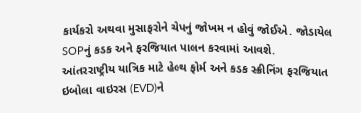કાર્યકરો અથવા મુસાફરોને ચેપનું જોખમ ન હોવું જોઈએ. જોડાયેલ SOPનું કડક અને ફરજિયાત પાલન કરવામાં આવશે.
આંતરરાષ્ટ્રીય યાત્રિક માટે હેલ્થ ફોર્મ અને કડક સ્ક્રીનિંગ ફરજિયાત
ઇબોલા વાઇરસ (EVD)ને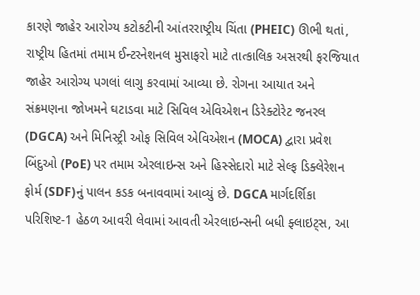કારણે જાહેર આરોગ્ય કટોકટીની આંતરરાષ્ટ્રીય ચિંતા (PHEIC) ઊભી થતાં, રાષ્ટ્રીય હિતમાં તમામ ઈન્ટરનેશનલ મુસાફરો માટે તાત્કાલિક અસરથી ફરજિયાત જાહેર આરોગ્ય પગલાં લાગુ કરવામાં આવ્યા છે. રોગના આયાત અને સંક્રમણના જોખમને ઘટાડવા માટે સિવિલ એવિએશન ડિરેક્ટોરેટ જનરલ (DGCA) અને મિનિસ્ટ્રી ઓફ સિવિલ એવિએશન (MOCA) દ્વારા પ્રવેશ બિંદુઓ (PoE) પર તમામ એરલાઇન્સ અને હિસ્સેદારો માટે સેલ્ફ ડિક્લેરેશન ફોર્મ (SDF)નું પાલન કડક બનાવવામાં આવ્યું છે. DGCA માર્ગદર્શિકા પરિશિષ્ટ-1 હેઠળ આવરી લેવામાં આવતી એરલાઇન્સની બધી ફ્લાઇટ્સ, આ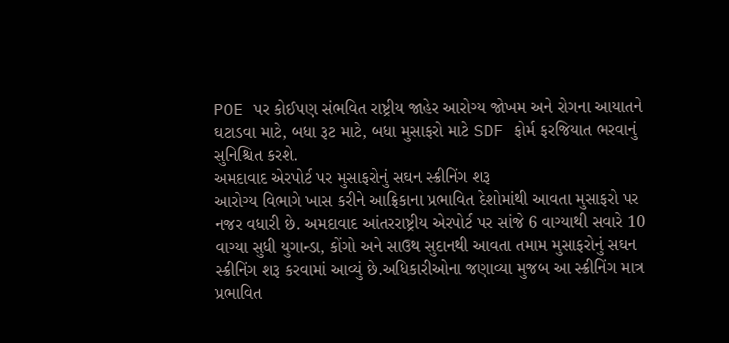POE પર કોઈપણ સંભવિત રાષ્ટ્રીય જાહેર આરોગ્ય જોખમ અને રોગના આયાતને ઘટાડવા માટે, બધા રૂટ માટે, બધા મુસાફરો માટે SDF ફોર્મ ફરજિયાત ભરવાનું સુનિશ્ચિત કરશે.
અમદાવાદ એરપોર્ટ પર મુસાફરોનું સઘન સ્ક્રીનિંગ શરૂ
આરોગ્ય વિભાગે ખાસ કરીને આફ્રિકાના પ્રભાવિત દેશોમાંથી આવતા મુસાફરો પર નજર વધારી છે. અમદાવાદ આંતરરાષ્ટ્રીય એરપોર્ટ પર સાંજે 6 વાગ્યાથી સવારે 10 વાગ્યા સુધી યુગાન્ડા, કોંગો અને સાઉથ સુદાનથી આવતા તમામ મુસાફરોનું સઘન સ્ક્રીનિંગ શરૂ કરવામાં આવ્યું છે.અધિકારીઓના જણાવ્યા મુજબ આ સ્ક્રીનિંગ માત્ર પ્રભાવિત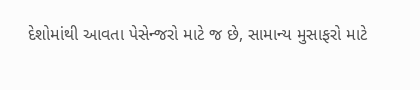દેશોમાંથી આવતા પેસેન્જરો માટે જ છે, સામાન્ય મુસાફરો માટે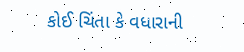કોઈ ચિંતા કે વધારાની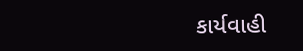કાર્યવાહી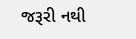જરૂરી નથી